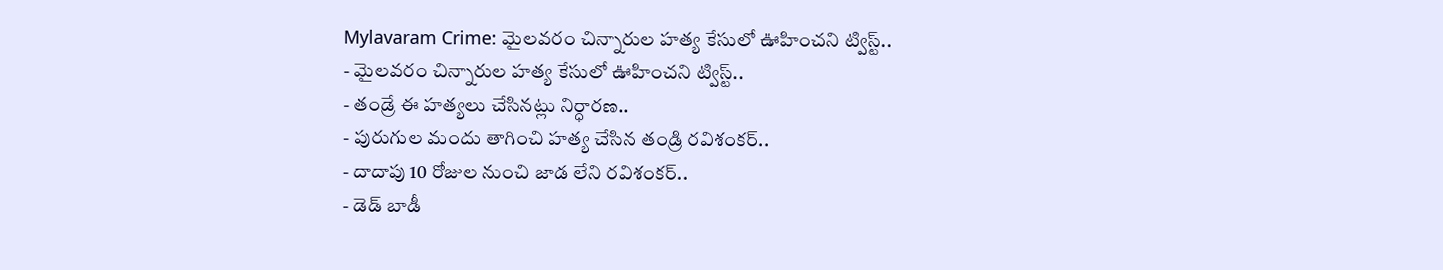Mylavaram Crime: మైలవరం చిన్నారుల హత్య కేసులో ఊహించని ట్విస్ట్..
- మైలవరం చిన్నారుల హత్య కేసులో ఊహించని ట్విస్ట్..
- తండ్రే ఈ హత్యలు చేసినట్లు నిర్ధారణ..
- పురుగుల మందు తాగించి హత్య చేసిన తండ్రి రవిశంకర్..
- దాదాపు 10 రోజుల నుంచి జాడ లేని రవిశంకర్..
- డెడ్ బాడీ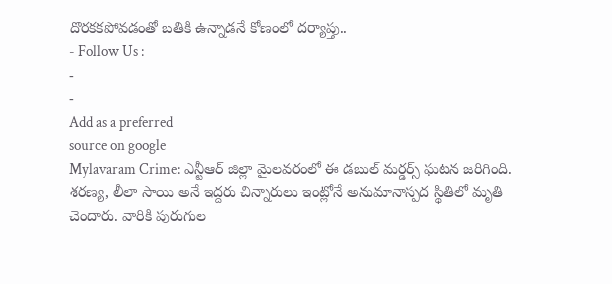దొరకకపోవడంతో బతికి ఉన్నాడనే కోణంలో దర్యాప్తు..
- Follow Us :
-
-
Add as a preferred
source on google
Mylavaram Crime: ఎన్టీఆర్ జిల్లా మైలవరంలో ఈ డబుల్ మర్డర్స్ ఘటన జరిగింది. శరణ్య, లీలా సాయి అనే ఇద్దరు చిన్నారులు ఇంట్లోనే అనుమానాస్పద స్థితిలో మృతి చెందారు. వారికి పురుగుల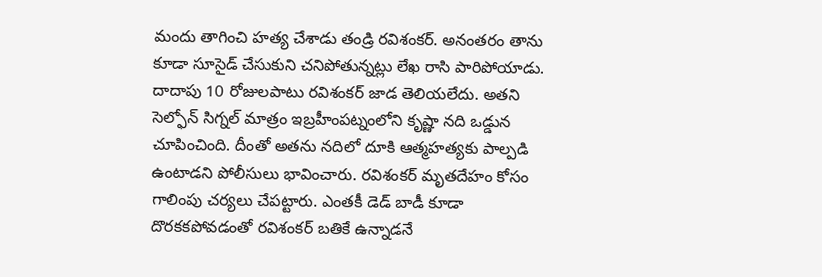మందు తాగించి హత్య చేశాడు తండ్రి రవిశంకర్. అనంతరం తాను కూడా సూసైడ్ చేసుకుని చనిపోతున్నట్లు లేఖ రాసి పారిపోయాడు. దాదాపు 10 రోజులపాటు రవిశంకర్ జాడ తెలియలేదు. అతని సెల్ఫోన్ సిగ్నల్ మాత్రం ఇబ్రహీంపట్నంలోని కృష్ణా నది ఒడ్డున చూపించింది. దీంతో అతను నదిలో దూకి ఆత్మహత్యకు పాల్పడి ఉంటాడని పోలీసులు భావించారు. రవిశంకర్ మృతదేహం కోసం గాలింపు చర్యలు చేపట్టారు. ఎంతకీ డెడ్ బాడీ కూడా దొరకకపోవడంతో రవిశంకర్ బతికే ఉన్నాడనే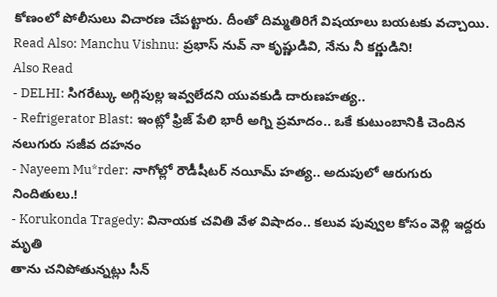కోణంలో పోలీసులు విచారణ చేపట్టారు. దీంతో దిమ్మతిరిగే విషయాలు బయటకు వచ్చాయి.
Read Also: Manchu Vishnu: ప్రభాస్ నువ్ నా కృష్ణుడివి, నేను నీ కర్ణుడిని!
Also Read
- DELHI: సిగరేట్కు అగ్గిపుల్ల ఇవ్వలేదని యువకుడి దారుణహత్య..
- Refrigerator Blast: ఇంట్లో ఫ్రిజ్ పేలి భారీ అగ్ని ప్రమాదం.. ఒకే కుటుంబానికి చెందిన నలుగురు సజీవ దహనం
- Nayeem Mu*rder: నాగోల్లో రౌడీషీటర్ నయీమ్ హత్య.. అదుపులో ఆరుగురు నిందితులు.!
- Korukonda Tragedy: వినాయక చవితి వేళ విషాదం.. కలువ పువ్వుల కోసం వెళ్లి ఇద్దరు మృతి
తాను చనిపోతున్నట్లు సీన్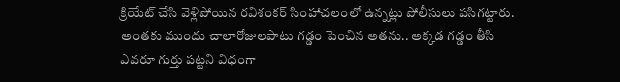క్రియేట్ చేసి వెళ్లిపోయిన రవిశంకర్ సింహాచలంలో ఉన్నట్లు పోలీసులు పసిగట్టారు. అంతకు ముందు చాలారోజులపాటు గడ్డం పెంచిన అతను.. అక్కడ గడ్డం తీసి ఎవరూ గుర్తు పట్టని విధంగా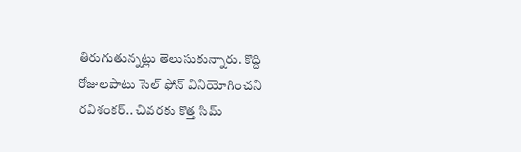తిరుగుతున్నట్లు తెలుసుకున్నారు. కొద్ది రోజులపాటు సెల్ ఫోన్ వినియోగించని రవిశంకర్.. చివరకు కొత్త సిమ్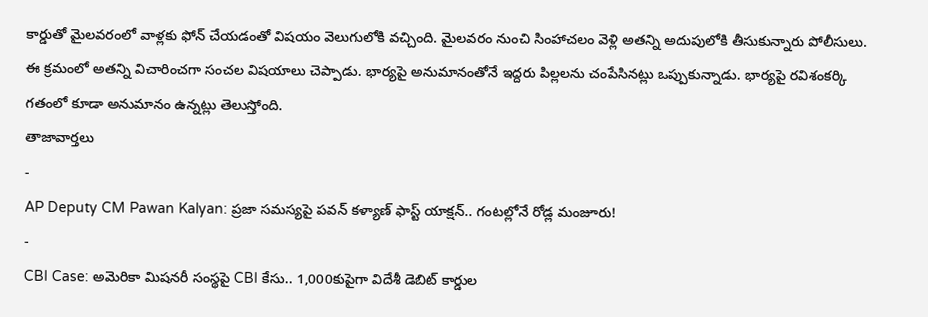కార్డుతో మైలవరంలో వాళ్లకు ఫోన్ చేయడంతో విషయం వెలుగులోకి వచ్చింది. మైలవరం నుంచి సింహాచలం వెళ్లి అతన్ని అదుపులోకి తీసుకున్నారు పోలీసులు. ఈ క్రమంలో అతన్ని విచారించగా సంచల విషయాలు చెప్పాడు. భార్యపై అనుమానంతోనే ఇద్దరు పిల్లలను చంపేసినట్లు ఒప్పుకున్నాడు. భార్యపై రవిశంకర్కి గతంలో కూడా అనుమానం ఉన్నట్లు తెలుస్తోంది.
తాజావార్తలు
-
AP Deputy CM Pawan Kalyan: ప్రజా సమస్యపై పవన్ కళ్యాణ్ ఫాస్ట్ యాక్షన్.. గంటల్లోనే రోడ్ల మంజూరు!
-
CBI Case: అమెరికా మిషనరీ సంస్థపై CBI కేసు.. 1,000కుపైగా విదేశీ డెబిట్ కార్డుల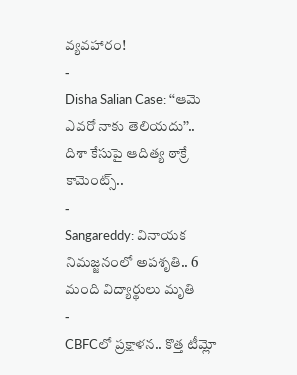వ్యవహారం!
-
Disha Salian Case: ‘‘ఆమె ఎవరో నాకు తెలియదు’’.. దిశా కేసుపై ఆదిత్య ఠాక్రే కామెంట్స్..
-
Sangareddy: వినాయక నిమజ్జనంలో అపశృతి.. 6 మంది విద్యార్థులు మృతి
-
CBFCలో ప్రక్షాళన.. కొత్త టీమ్లో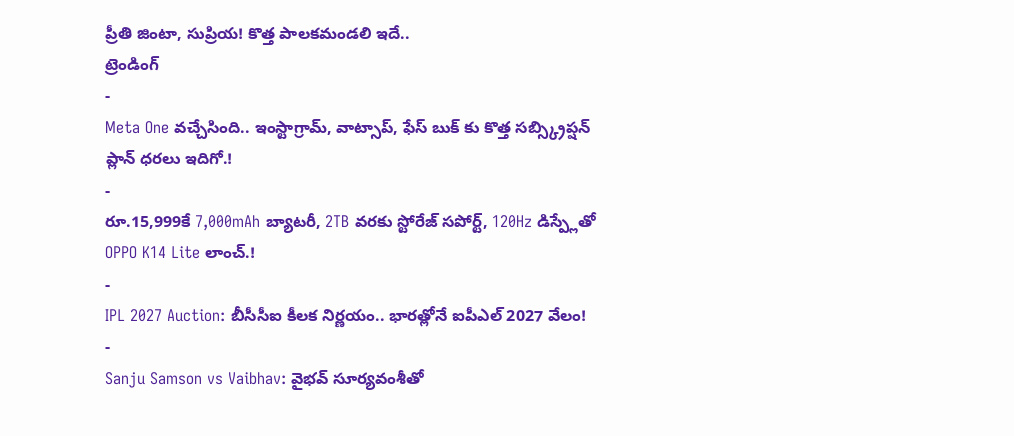ప్రీతి జింటా, సుప్రియ! కొత్త పాలకమండలి ఇదే..
ట్రెండింగ్
-
Meta One వచ్చేసింది.. ఇంస్టాగ్రామ్, వాట్సాప్, ఫేస్ బుక్ కు కొత్త సబ్స్క్రిప్షన్ ప్లాన్ ధరలు ఇదిగో.!
-
రూ.15,999కే 7,000mAh బ్యాటరీ, 2TB వరకు స్టోరేజ్ సపోర్ట్, 120Hz డిస్ప్లేతో OPPO K14 Lite లాంచ్.!
-
IPL 2027 Auction: బీసీసీఐ కీలక నిర్ణయం.. భారత్లోనే ఐపీఎల్ 2027 వేలం!
-
Sanju Samson vs Vaibhav: వైభవ్ సూర్యవంశీతో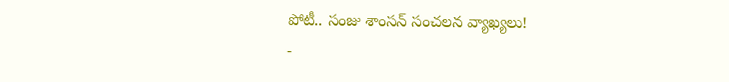పోటీ.. సంజు శాంసన్ సంచలన వ్యాఖ్యలు!
-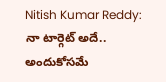Nitish Kumar Reddy: నా టార్గెట్ అదే.. అందుకోసమే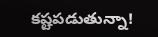కష్టపడుతున్నా!